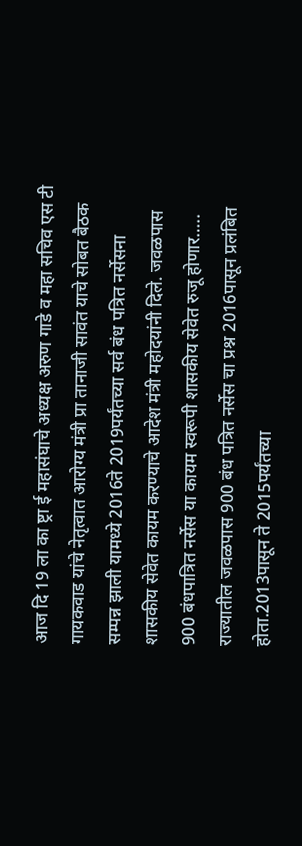आज दि 19 ला का ष्ट्रा ई महासंघाचे अध्यक्ष अरुण गाडे व महा सचिव एस टी गायकवाड यांचे नेतृत्वात आरोग्य मंत्री प्रा तानाजी सावंत याचे सोबत बैठक सम्पन्न झाली यामध्ये 2016ते 2019पर्यंतच्या सर्व बंध पत्रित नर्सेसना शासकीय सेवेत कायम करण्याचे आदेश मंत्री महोदयांनी दिले. जवळपास 900 बंधपात्रित नर्सेस या कायम स्वरूपी शासकीय सेवेत रुजू होणार….. राज्यातील जवळपास 900 बंध पत्रित नर्सेस चा प्रश्न 2016पासून प्रलंबित होता.2013पासून ते 2015पर्यंतच्या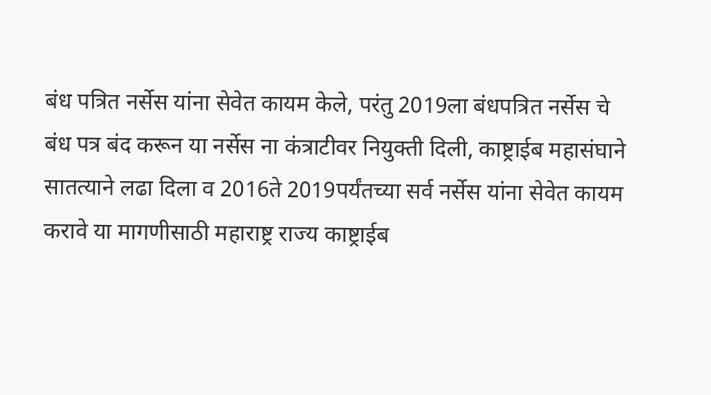बंध पत्रित नर्सेस यांना सेवेत कायम केले, परंतु 2019ला बंधपत्रित नर्सेस चे बंध पत्र बंद करून या नर्सेस ना कंत्राटीवर नियुक्ती दिली, काष्ट्राईब महासंघाने सातत्याने लढा दिला व 2016ते 2019पर्यंतच्या सर्व नर्सेस यांना सेवेत कायम करावे या मागणीसाठी महाराष्ट्र राज्य काष्ट्राईब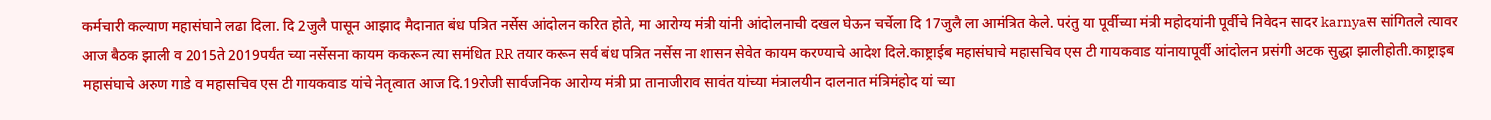कर्मचारी कल्याण महासंघाने लढा दिला. दि 2जुलै पासून आझाद मैदानात बंध पत्रित नर्सेस आंदोलन करित होते, मा आरोग्य मंत्री यांनी आंदोलनाची दखल घेऊन चर्चेला दि 17जुलै ला आमंत्रित केले. परंतु या पूर्वीच्या मंत्री महोदयांनी पूर्वीचे निवेदन सादर karnyaस सांगितले त्यावर आज बैठक झाली व 2015ते 2019पर्यंत च्या नर्सेसना कायम ककरून त्या समंधित RR तयार करून सर्व बंध पत्रित नर्सेस ना शासन सेवेत कायम करण्याचे आदेश दिले.काष्ट्राईब महासंघाचे महासचिव एस टी गायकवाड यांनायापूर्वी आंदोलन प्रसंगी अटक सुद्धा झालीहोती.काष्ट्राइब महासंघाचे अरुण गाडे व महासचिव एस टी गायकवाड यांचे नेतृत्वात आज दि.19रोजी सार्वजनिक आरोग्य मंत्री प्रा तानाजीराव सावंत यांच्या मंत्रालयीन दालनात मंत्रिमंहोद यां च्या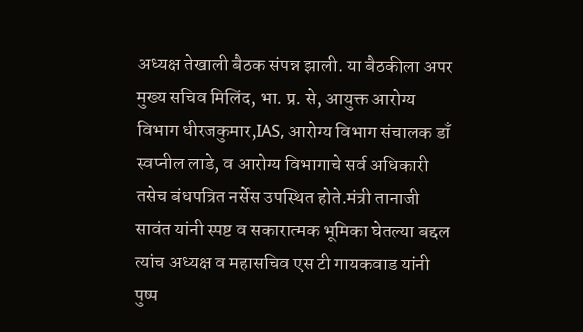अध्यक्ष तेखाली बैठक संपन्न झाली. या बैठकीला अपर मुख्य सचिव मिलिंद, भा. प्र. से, आयुक्त आरोग्य विभाग धीरजकुमार,IAS, आरोग्य विभाग संचालक डाँ स्वप्नील लाडे, व आरोग्य विभागाचे सर्व अधिकारी तसेच बंधपत्रित नर्सेस उपस्थित होते.मंत्री तानाजी सावंत यांनी स्पष्ट व सकारात्मक भूमिका घेतल्या बद्दल त्यांच अध्यक्ष व महासचिव एस टी गायकवाड यांनी पुष्प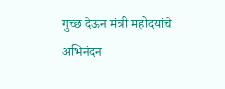गुच्छ देऊन मंत्री महोदयांचे अभिनंदन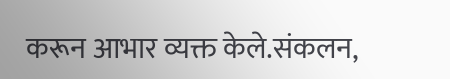करून आभार व्यक्त केले.संकलन,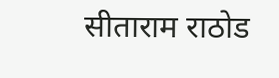सीताराम राठोड